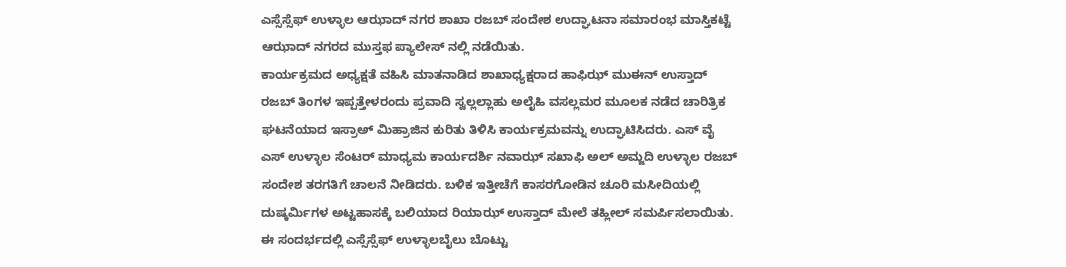ಎಸ್ಸೆಸ್ಸೆಫ್ ಉಳ್ಳಾಲ ಆಝಾದ್ ನಗರ ಶಾಖಾ ರಜಬ್ ಸಂದೇಶ ಉದ್ಘಾಟನಾ ಸಮಾರಂಭ ಮಾಸ್ತಿಕಟ್ಟೆ ಆಝಾದ್ ನಗರದ ಮುಸ್ತಫ ಪ್ಯಾಲೇಸ್ ನಲ್ಲಿ ನಡೆಯಿತು.
ಕಾರ್ಯಕ್ರಮದ ಅಧ್ಯಕ್ಷತೆ ವಹಿಸಿ ಮಾತನಾಡಿದ ಶಾಖಾಧ್ಯಕ್ಷರಾದ ಹಾಫಿಝ್ ಮುಈನ್ ಉಸ್ತಾದ್ ರಜಬ್ ತಿಂಗಳ ಇಪ್ಪತ್ತೇಳರಂದು ಪ್ರವಾದಿ ಸ್ವಲ್ಲಲ್ಲಾಹು ಅಲೈಹಿ ವಸಲ್ಲಮರ ಮೂಲಕ ನಡೆದ ಚಾರಿತ್ರಿಕ ಘಟನೆಯಾದ ಇಸ್ರಾಅ್ ಮಿಹ್ರಾಜಿನ ಕುರಿತು ತಿಳಿಸಿ ಕಾರ್ಯಕ್ರಮವನ್ನು ಉದ್ಘಾಟಿಸಿದರು. ಎಸ್ ವೈ ಎಸ್ ಉಳ್ಳಾಲ ಸೆಂಟರ್ ಮಾಧ್ಯಮ ಕಾರ್ಯದರ್ಶಿ ನವಾಝ್ ಸಖಾಫಿ ಅಲ್ ಅಮ್ಜದಿ ಉಳ್ಳಾಲ ರಜಬ್ ಸಂದೇಶ ತರಗತಿಗೆ ಚಾಲನೆ ನೀಡಿದರು. ಬಳಿಕ ಇತ್ತೀಚೆಗೆ ಕಾಸರಗೋಡಿನ ಚೂರಿ ಮಸೀದಿಯಲ್ಲಿ ದುಷ್ಕರ್ಮಿಗಳ ಅಟ್ಟಹಾಸಕ್ಕೆ ಬಲಿಯಾದ ರಿಯಾಝ್ ಉಸ್ತಾದ್ ಮೇಲೆ ತಹ್ಲೀಲ್ ಸಮರ್ಪಿಸಲಾಯಿತು.
ಈ ಸಂದರ್ಭದಲ್ಲಿ ಎಸ್ಸೆಸ್ಸೆಫ್ ಉಳ್ಳಾಲಬೈಲು ಬೊಟ್ಟು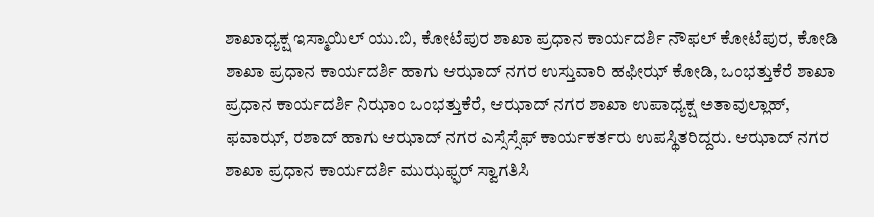ಶಾಖಾಧ್ಯಕ್ಷ ಇಸ್ಮಾಯಿಲ್ ಯು.ಬಿ, ಕೋಟೆಪುರ ಶಾಖಾ ಪ್ರಧಾನ ಕಾರ್ಯದರ್ಶಿ ನೌಫಲ್ ಕೋಟೆಪುರ, ಕೋಡಿ ಶಾಖಾ ಪ್ರಧಾನ ಕಾರ್ಯದರ್ಶಿ ಹಾಗು ಆಝಾದ್ ನಗರ ಉಸ್ತುವಾರಿ ಹಫೀಝ್ ಕೋಡಿ, ಒಂಭತ್ತುಕೆರೆ ಶಾಖಾ ಪ್ರಧಾನ ಕಾರ್ಯದರ್ಶಿ ನಿಝಾಂ ಒಂಭತ್ತುಕೆರೆ, ಆಝಾದ್ ನಗರ ಶಾಖಾ ಉಪಾಧ್ಯಕ್ಷ ಅತಾವುಲ್ಲಾಹ್, ಫವಾಝ್, ರಶಾದ್ ಹಾಗು ಆಝಾದ್ ನಗರ ಎಸ್ಸೆಸ್ಸೆಫ್ ಕಾರ್ಯಕರ್ತರು ಉಪಸ್ಥಿತರಿದ್ದರು. ಆಝಾದ್ ನಗರ ಶಾಖಾ ಪ್ರಧಾನ ಕಾರ್ಯದರ್ಶಿ ಮುಝಫ್ಫರ್ ಸ್ವಾಗತಿಸಿ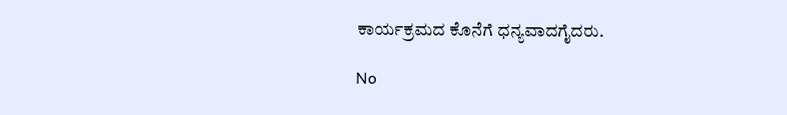ಕಾರ್ಯಕ್ರಮದ ಕೊನೆಗೆ ಧನ್ಯವಾದಗೈದರು.

No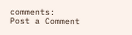comments:
Post a Comment